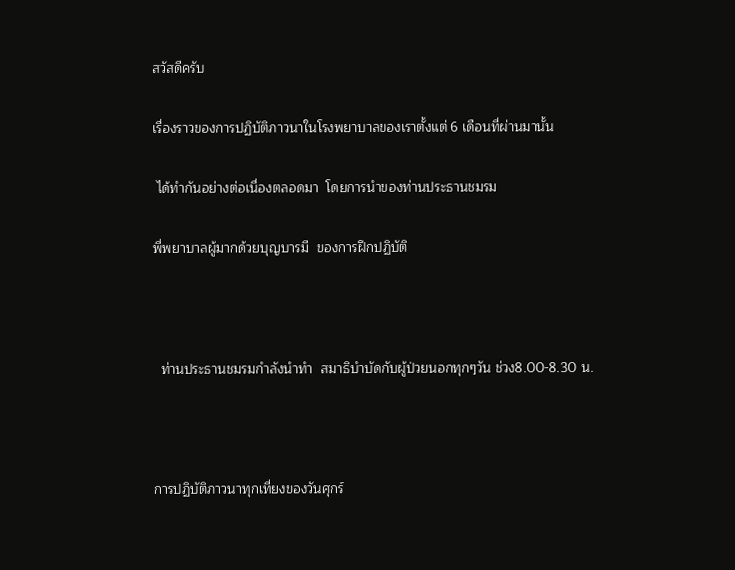สวัสดีครับ

เรื่องราวของการปฏิบัติภาวนาในโรงพยาบาลของเราตั้งแต่ 6 เดือนที่ผ่านมานั้น

 ได้ทำกันอย่างต่อเนื่องตลอดมา  โดยการนำของท่านประธานชมรม

พี่พยาบาลผู้มากด้วยบุญบารมี  ของการฝึกปฏิบัติ



  ท่านประธานชมรมกำลังนำทำ  สมาธิบำบัดกับผู้ป่วยนอกทุกๆวัน ช่วง8.00-8.30 น.



การปฏิบัติภาวนาทุกเที่ยงของวันศุกร์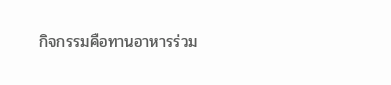กิจกรรมคือทานอาหารร่วม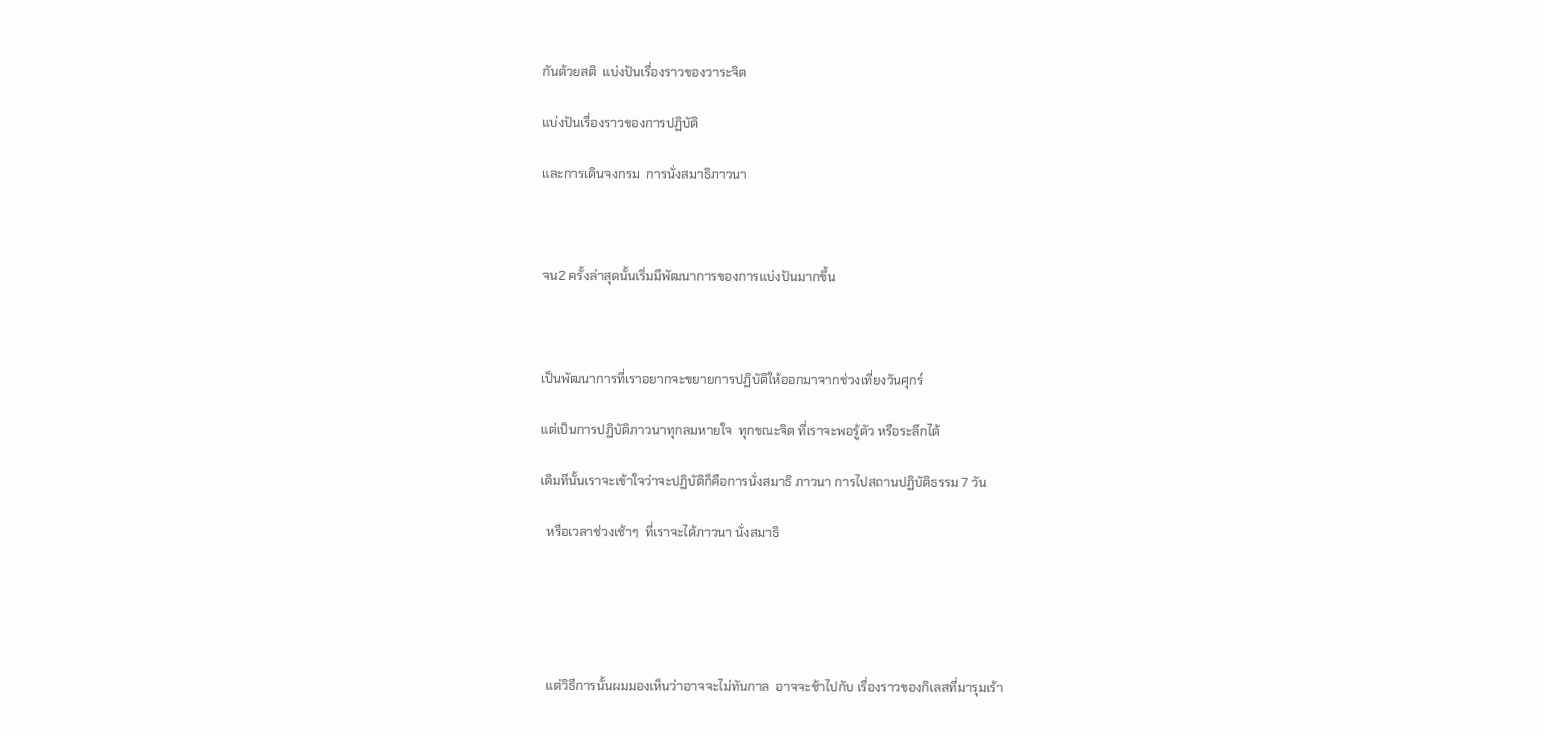กันด้วยสติ  แบ่งปันเรื่องราวของวาระจิต

แบ่งปันเรื่องราวของการปฏิบัติ

และการเดินจงกรม  การนั่งสมาธิภาวนา



จน2 ครั้งล่าสุดนั้นเริ่มมีพัฒนาการของการแบ่งปันมากขึ้น



เป็นพัฒนาการที่เราอยากจะขยายการปฏิบัติให้ออกมาจากช่วงเที่ยงวันศุกร์

แต่เป็นการปฏิบัติภาวนาทุกลมหายใจ  ทุกขณะจิต ที่เราจะพอรู้ตัว หรือระลึกได้

เดิมทีนั้นเราจะเข้าใจว่าจะปฏิบัติก็คือการนั่งสมาธิ ภาวนา การไปสถานปฏิบัติธรรม 7 วัน

  หรือเวลาช่วงเช้าๆ  ที่เราจะได้ภาวนา นั่งสมาธิ





  แต่วิธีการนั้นผมมองเห็นว่าอาจจะไม่ทันกาล  อาจจะช้าไปกับ เรื่องราวของกิเลสที่มารุมเร้า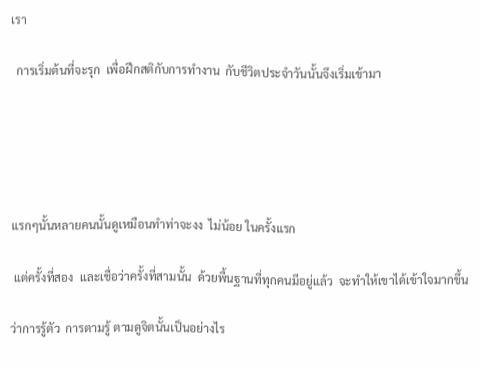เรา

  การเริ่มต้นที่จะรุก  เพื่อฝึกสติกับการทำงาน  กับชีวิตประจำวันนั้นจึงเริ่มเข้ามา





 แรกๆนั้นหลายคนนั้นดูเหมือนทำท่าจะงง  ไม่น้อย ในครั้งแรก

  แต่ครั้งที่สอง  และเชื่อว่าครั้งที่สามนั้น  ด้วยพื้นฐานที่ทุกคนมีอยู่แล้ว  จะทำให้เขาได้เข้าใจมากขึ้น

 ว่าการรู้ตัว  การตามรู้ ตามดูจิตนั้นเป็นอย่างไร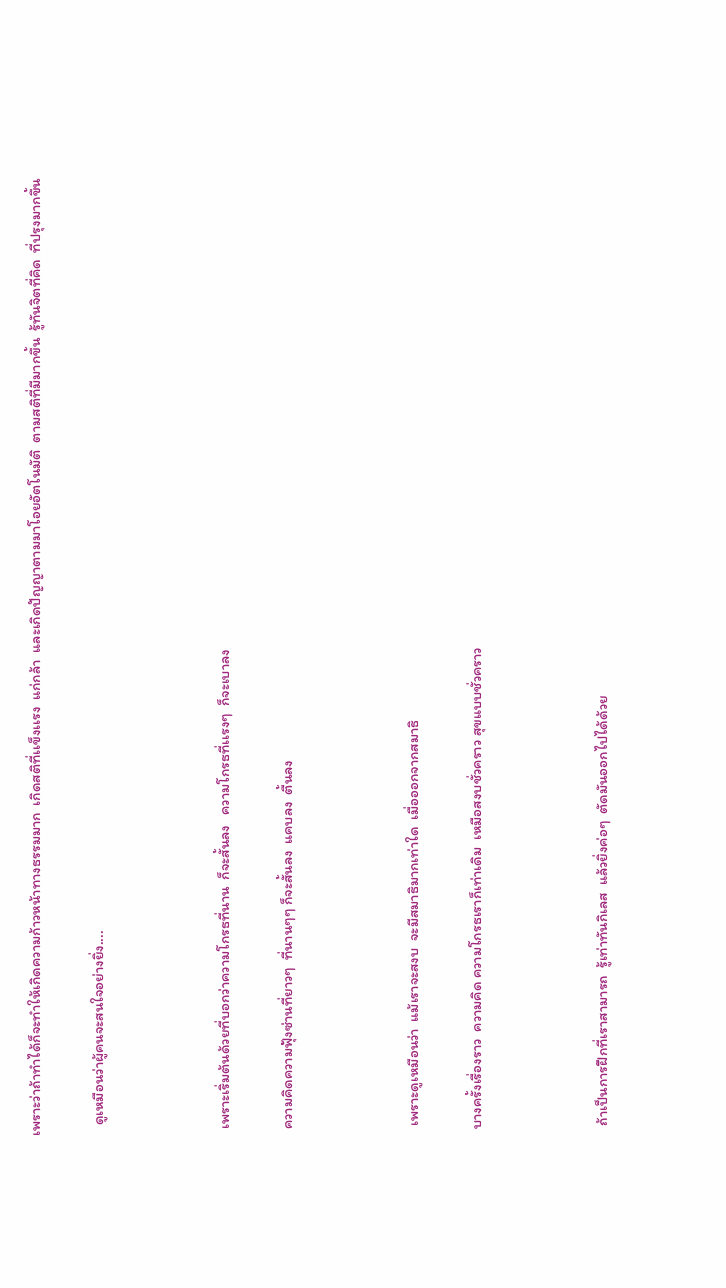เพราะว่าถ้าทำได้ก็จะทำให้เกิดความก้าวหน้าทางธรรมมาก  เกิดสติที่เเข็งเเรง  แก่กล้า  และเกิดปัญญาตามมาโอยอัตโนมัติ  ตามสติที่มีมากขึ้น  รู้ทันจิตที่คิด  ที่ปรุงมากขึ้น

   ดูเหมือนว่าผู้คนจะสนใจอย่างยิ่ง....



  เพราะเริ่มต้นด้วยที่บอกว่าความโกรธที่นาน  ก็จะสั้นลง   ความโกรธที่เเรงๆ  ก็จะเบาลง

  ความคิดความฟุ้งซ่านที่ยาวๆ  ที่นานๆๆ ก็จะสั้นลง  แคบลง  ตื้นลง



   เพราะดูเหมือนว่า  แม้เราจะสงบ  จะมีสมาธิมากเท่าใด  เมื่อออกจากสมาธิ

  บางครั้งเรื่องราว  ความคิด ความโกรธเราก็เท่าเดิม  เหมือสงบชั่วคราว สุขแบบชั่วคราว



   ถ้าเป็นการฝึกที่เราสามารถ  รู้เท่าทันกิเลส  แล้วยิ่งค่อๆ  ตัดมันออกไปได้ด้วย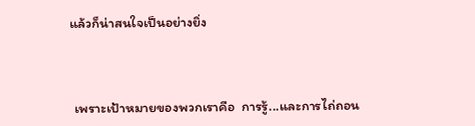แล้วก็น่าสนใจเป็นอย่างยิ่ง



 เพราะเป้าหมายของพวกเราคือ  การรู้...และการไถ่ถอน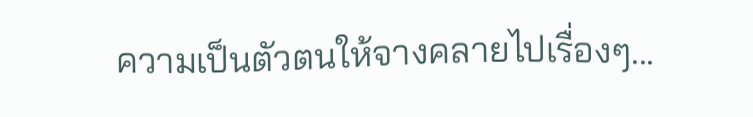ความเป็นตัวตนให้จางคลายไปเรื่องๆ...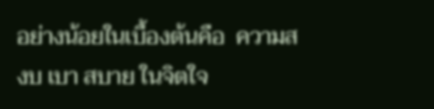อย่างน้อยในเบื้องต้นคือ  ความสงบ เบา สบาย ในจิตใจ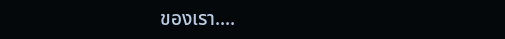ของเรา....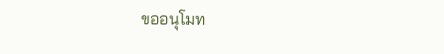ขออนุโมท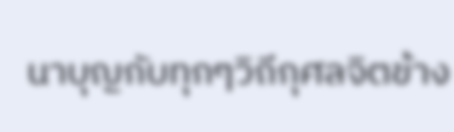นาบุญกับทุกๆวิถีกุศลจิตข้าง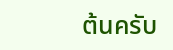ต้นครับ